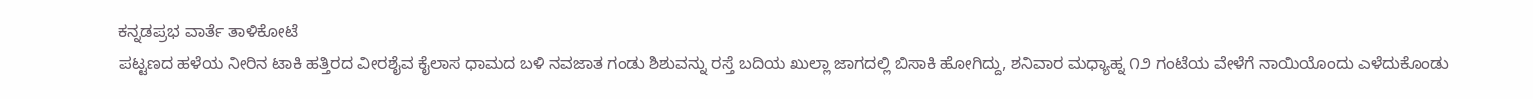ಕನ್ನಡಪ್ರಭ ವಾರ್ತೆ ತಾಳಿಕೋಟೆ
ಪಟ್ಟಣದ ಹಳೆಯ ನೀರಿನ ಟಾಕಿ ಹತ್ತಿರದ ವೀರಶೈವ ಕೈಲಾಸ ಧಾಮದ ಬಳಿ ನವಜಾತ ಗಂಡು ಶಿಶುವನ್ನು ರಸ್ತೆ ಬದಿಯ ಖುಲ್ಲಾ ಜಾಗದಲ್ಲಿ ಬಿಸಾಕಿ ಹೋಗಿದ್ದು, ಶನಿವಾರ ಮಧ್ಯಾಹ್ನ ೧೨ ಗಂಟೆಯ ವೇಳೆಗೆ ನಾಯಿಯೊಂದು ಎಳೆದುಕೊಂಡು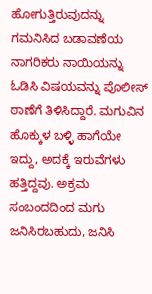ಹೋಗುತ್ತಿರುವುದನ್ನು ಗಮನಿಸಿದ ಬಡಾವಣೆಯ ನಾಗರಿಕರು ನಾಯಿಯನ್ನು ಓಡಿಸಿ ವಿಷಯವನ್ನು ಪೊಲೀಸ್ ಠಾಣೆಗೆ ತಿಳಿಸಿದ್ದಾರೆ. ಮಗುವಿನ ಹೊಕ್ಕುಳ ಬಳ್ಳಿ ಹಾಗೆಯೇ ಇದ್ದು, ಅದಕ್ಕೆ ಇರುವೆಗಳು ಹತ್ತಿದ್ದವು. ಅಕ್ರಮ ಸಂಬಂದದಿಂದ ಮಗು ಜನಿಸಿರಬಹುದು, ಜನಿಸಿ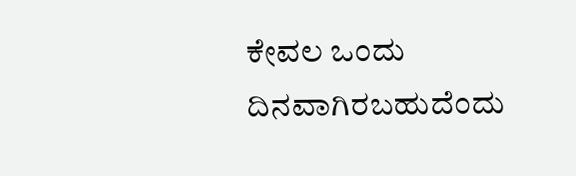ಕೇವಲ ಒಂದು ದಿನವಾಗಿರಬಹುದೆಂದು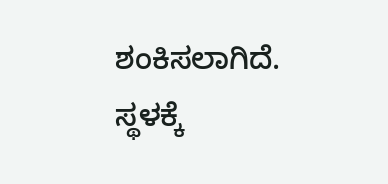ಶಂಕಿಸಲಾಗಿದೆ.
ಸ್ಥಳಕ್ಕೆ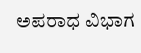ಅಪರಾಧ ವಿಭಾಗ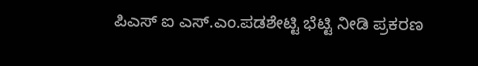ಪಿಎಸ್ ಐ ಎಸ್.ಎಂ.ಪಡಶೇಟ್ಟಿ ಭೆಟ್ಟಿ ನೀಡಿ ಪ್ರಕರಣ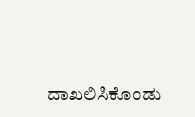ದಾಖಲಿಸಿಕೊಂಡು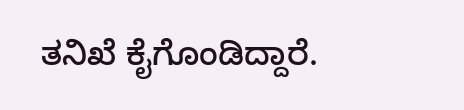ತನಿಖೆ ಕೈಗೊಂಡಿದ್ದಾರೆ.